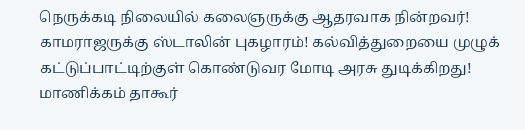நெருக்கடி நிலையில் கலைஞருக்கு ஆதரவாக நின்றவர்! காமராஜருக்கு ஸ்டாலின் புகழாரம்! கல்வித்துறையை முழுக் கட்டுப்பாட்டிற்குள் கொண்டுவர மோடி அரசு துடிக்கிறது! மாணிக்கம் தாகூர்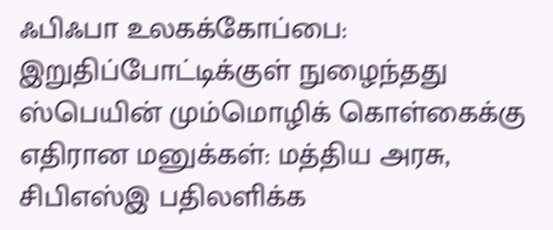ஃபிஃபா உலகக்கோப்பை: இறுதிப்போட்டிக்குள் நுழைந்தது ஸ்பெயின் மும்மொழிக் கொள்கைக்கு எதிரான மனுக்கள்: மத்திய அரசு, சிபிஎஸ்இ பதிலளிக்க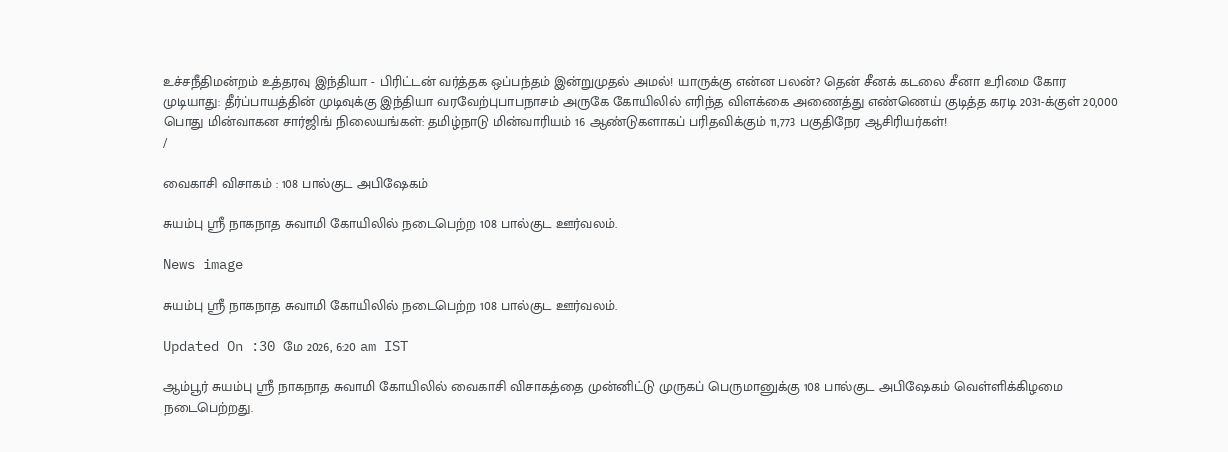உச்சநீதிமன்றம் உத்தரவு இந்தியா - பிரிட்டன் வர்த்தக ஒப்பந்தம் இன்றுமுதல் அமல்! யாருக்கு என்ன பலன்? தென் சீனக் கடலை சீனா உரிமை கோர முடியாது: தீர்ப்பாயத்தின் முடிவுக்கு இந்தியா வரவேற்புபாபநாசம் அருகே கோயிலில் எரிந்த விளக்கை அணைத்து எண்ணெய் குடித்த கரடி 2031-க்குள் 20,000 பொது மின்வாகன சார்ஜிங் நிலையங்கள்: தமிழ்நாடு மின்வாரியம் 16 ஆண்டுகளாகப் பரிதவிக்கும் 11,773 பகுதிநேர ஆசிரியர்கள்!
/

வைகாசி விசாகம் : 108 பால்குட அபிஷேகம்

சுயம்பு ஸ்ரீ நாகநாத சுவாமி கோயிலில் நடைபெற்ற 108 பால்குட ஊர்வலம்.

News image

சுயம்பு ஸ்ரீ நாகநாத சுவாமி கோயிலில் நடைபெற்ற 108 பால்குட ஊர்வலம்.

Updated On :30 மே 2026, 6:20 am IST

ஆம்பூர் சுயம்பு ஸ்ரீ நாகநாத சுவாமி கோயிலில் வைகாசி விசாகத்தை முன்னிட்டு முருகப் பெருமானுக்கு 108 பால்குட அபிஷேகம் வெள்ளிக்கிழமை நடைபெற்றது.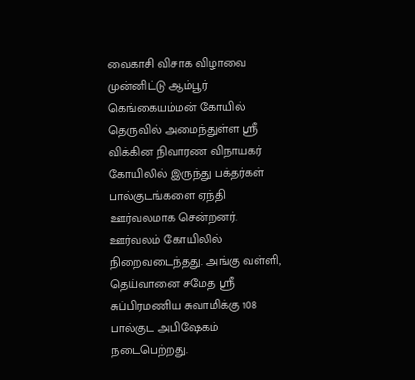வைகாசி விசாக விழாவை முன்னிட்டு ஆம்பூர் கெங்கையம்மன் கோயில் தெருவில் அமைந்துள்ள ஸ்ரீ விக்கின நிவாரண விநாயகர் கோயிலில் இருந்து பக்தர்கள் பால்குடங்களை ஏந்தி ஊர்வலமாக சென்றனர். ஊர்வலம் கோயிலில் நிறைவடைந்தது. அங்கு வள்ளி, தெய்வானை சமேத ஸ்ரீ சுப்பிரமணிய சுவாமிக்கு 108 பால்குட அபிஷேகம் நடைபெற்றது.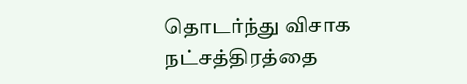தொடர்ந்து விசாக நட்சத்திரத்தை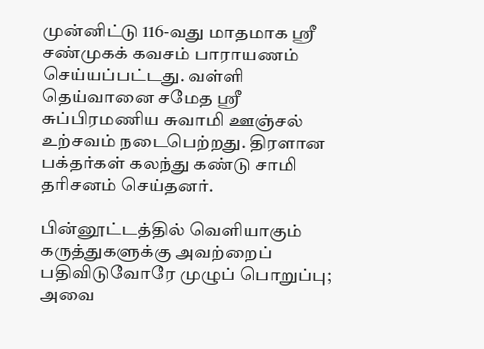முன்னிட்டு 116-வது மாதமாக ஸ்ரீ சண்முகக் கவசம் பாராயணம் செய்யப்பட்டது. வள்ளி தெய்வானை சமேத ஸ்ரீ சுப்பிரமணிய சுவாமி ஊஞ்சல் உற்சவம் நடைபெற்றது. திரளான பக்தர்கள் கலந்து கண்டு சாமி தரிசனம் செய்தனர்.

பின்னூட்டத்தில் வெளியாகும் கருத்துகளுக்கு அவற்றைப் பதிவிடுவோரே முழுப் பொறுப்பு; அவை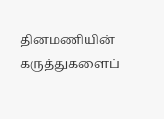தினமணியின் கருத்துகளைப்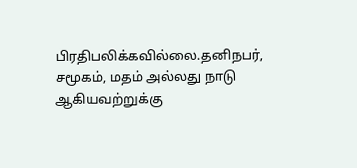பிரதிபலிக்கவில்லை.தனிநபர், சமூகம், மதம் அல்லது நாடு ஆகியவற்றுக்கு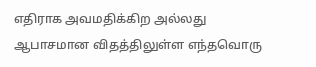எதிராக அவமதிக்கிற அல்லது ஆபாசமான விதத்திலுள்ள எந்தவொரு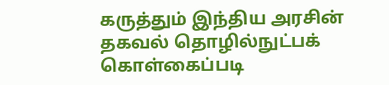கருத்தும் இந்திய அரசின் தகவல் தொழில்நுட்பக் கொள்கைப்படி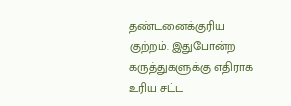தண்டனைக்குரிய குற்றம். இதுபோன்ற கருத்துகளுக்கு எதிராக உரிய சட்ட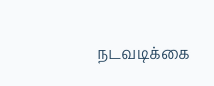நடவடிக்கை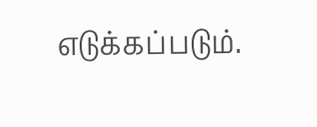எடுக்கப்படும்.